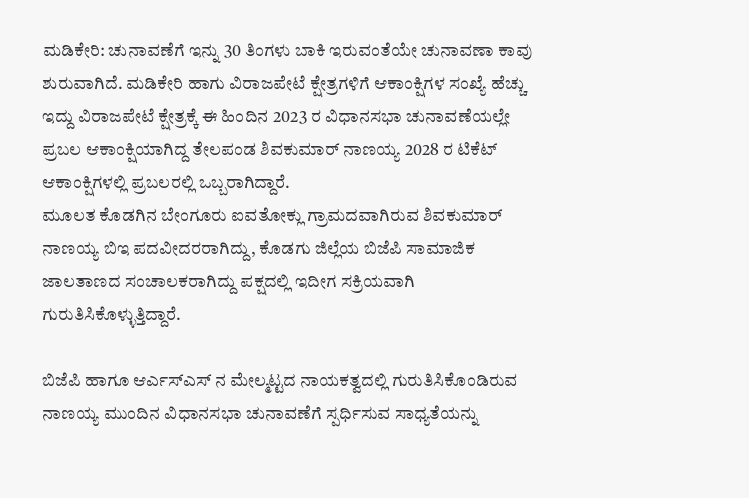ಮಡಿಕೇರಿ: ಚುನಾವಣೆಗೆ ಇನ್ನು 30 ತಿಂಗಳು ಬಾಕಿ ಇರುವಂತೆಯೇ ಚುನಾವಣಾ ಕಾವು ಶುರುವಾಗಿದೆ. ಮಡಿಕೇರಿ ಹಾಗು ವಿರಾಜಪೇಟೆ ಕ್ಷೇತ್ರಗಳಿಗೆ ಆಕಾಂಕ್ಷಿಗಳ ಸಂಖ್ಯೆ ಹೆಚ್ಚು ಇದ್ದು ವಿರಾಜಪೇಟೆ ಕ್ಷೇತ್ರಕ್ಕೆ ಈ ಹಿಂದಿನ 2023 ರ ವಿಧಾನಸಭಾ ಚುನಾವಣೆಯಲ್ಲೇ ಪ್ರಬಲ ಆಕಾಂಕ್ಷಿಯಾಗಿದ್ದ ತೇಲಪಂಡ ಶಿವಕುಮಾರ್ ನಾಣಯ್ಯ 2028 ರ ಟಿಕೆಟ್ ಆಕಾಂಕ್ಷಿಗಳಲ್ಲಿ ಪ್ರಬಲರಲ್ಲಿ ಒಬ್ಬರಾಗಿದ್ದಾರೆ.
ಮೂಲತ ಕೊಡಗಿನ ಬೇಂಗೂರು ಐವತೋಕ್ಲು ಗ್ರಾಮದವಾಗಿರುವ ಶಿವಕುಮಾರ್ ನಾಣಯ್ಯ ಬಿಇ ಪದವೀದರರಾಗಿದ್ದು, ಕೊಡಗು ಜಿಲ್ಲೆಯ ಬಿಜೆಪಿ ಸಾಮಾಜಿಕ ಜಾಲತಾಣದ ಸಂಚಾಲಕರಾಗಿದ್ದು ಪಕ್ಷದಲ್ಲಿ ಇದೀಗ ಸಕ್ರಿಯವಾಗಿ ಗುರುತಿಸಿಕೊಳ್ಳುತ್ತಿದ್ದಾರೆ.

ಬಿಜೆಪಿ ಹಾಗೂ ಆರ್ಎಸ್ಎಸ್ ನ ಮೇಲ್ಮಟ್ಟದ ನಾಯಕತ್ವದಲ್ಲಿ ಗುರುತಿಸಿಕೊಂಡಿರುವ ನಾಣಯ್ಯ ಮುಂದಿನ ವಿಧಾನಸಭಾ ಚುನಾವಣೆಗೆ ಸ್ಪರ್ಧಿಸುವ ಸಾಧ್ಯತೆಯನ್ನು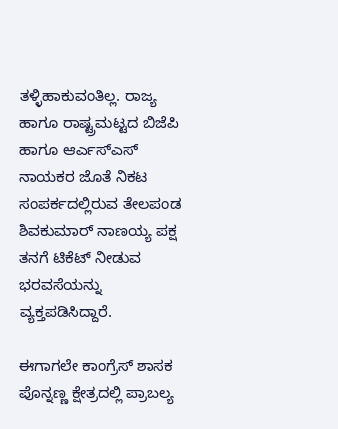ತಳ್ಳಿಹಾಕುವಂತಿಲ್ಲ. ರಾಜ್ಯ ಹಾಗೂ ರಾಷ್ಟ್ರಮಟ್ಟದ ಬಿಜೆಪಿ ಹಾಗೂ ಆರ್ಎಸ್ಎಸ್ ನಾಯಕರ ಜೊತೆ ನಿಕಟ ಸಂಪರ್ಕದಲ್ಲಿರುವ ತೇಲಪಂಡ ಶಿವಕುಮಾರ್ ನಾಣಯ್ಯ ಪಕ್ಷ ತನಗೆ ಟಿಕೆಟ್ ನೀಡುವ ಭರವಸೆಯನ್ನು ವ್ಯಕ್ತಪಡಿಸಿದ್ದಾರೆ.

ಈಗಾಗಲೇ ಕಾಂಗ್ರೆಸ್ ಶಾಸಕ ಪೊನ್ನಣ್ಣ ಕ್ಷೇತ್ರದಲ್ಲಿ ಪ್ರಾಬಲ್ಯ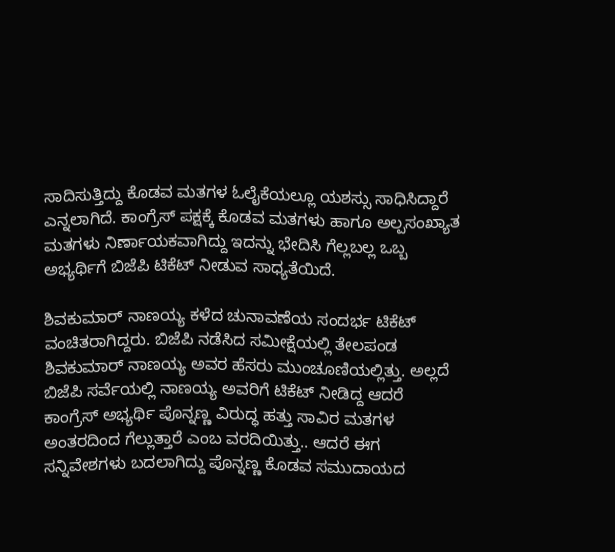ಸಾದಿಸುತ್ತಿದ್ದು ಕೊಡವ ಮತಗಳ ಓಲೈಕೆಯಲ್ಲೂ ಯಶಸ್ಸು ಸಾಧಿಸಿದ್ದಾರೆ ಎನ್ನಲಾಗಿದೆ. ಕಾಂಗ್ರೆಸ್ ಪಕ್ಷಕ್ಕೆ ಕೊಡವ ಮತಗಳು ಹಾಗೂ ಅಲ್ಪಸಂಖ್ಯಾತ ಮತಗಳು ನಿರ್ಣಾಯಕವಾಗಿದ್ದು ಇದನ್ನು ಭೇದಿಸಿ ಗೆಲ್ಲಬಲ್ಲ ಒಬ್ಬ ಅಭ್ಯರ್ಥಿಗೆ ಬಿಜೆಪಿ ಟಿಕೆಟ್ ನೀಡುವ ಸಾಧ್ಯತೆಯಿದೆ.

ಶಿವಕುಮಾರ್ ನಾಣಯ್ಯ ಕಳೆದ ಚುನಾವಣೆಯ ಸಂದರ್ಭ ಟಿಕೆಟ್ ವಂಚಿತರಾಗಿದ್ದರು. ಬಿಜೆಪಿ ನಡೆಸಿದ ಸಮೀಕ್ಷೆಯಲ್ಲಿ ತೇಲಪಂಡ ಶಿವಕುಮಾರ್ ನಾಣಯ್ಯ ಅವರ ಹೆಸರು ಮುಂಚೂಣಿಯಲ್ಲಿತ್ತು. ಅಲ್ಲದೆ ಬಿಜೆಪಿ ಸರ್ವೆಯಲ್ಲಿ ನಾಣಯ್ಯ ಅವರಿಗೆ ಟಿಕೆಟ್ ನೀಡಿದ್ದ ಆದರೆ ಕಾಂಗ್ರೆಸ್ ಅಭ್ಯರ್ಥಿ ಪೊನ್ನಣ್ಣ ವಿರುದ್ಧ ಹತ್ತು ಸಾವಿರ ಮತಗಳ ಅಂತರದಿಂದ ಗೆಲ್ಲುತ್ತಾರೆ ಎಂಬ ವರದಿಯಿತ್ತು.. ಆದರೆ ಈಗ ಸನ್ನಿವೇಶಗಳು ಬದಲಾಗಿದ್ದು ಪೊನ್ನಣ್ಣ ಕೊಡವ ಸಮುದಾಯದ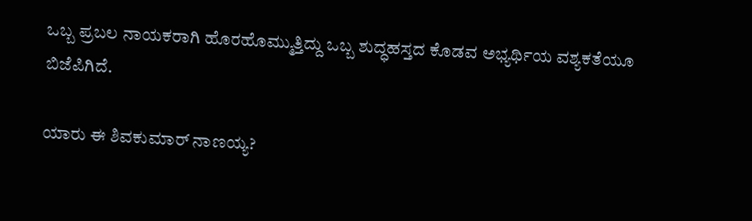ಒಬ್ಬ ಪ್ರಬಲ ನಾಯಕರಾಗಿ ಹೊರಹೊಮ್ಮುತ್ತಿದ್ದು ಒಬ್ಬ ಶುದ್ಧಹಸ್ತದ ಕೊಡವ ಅಭ್ಯರ್ಥಿಯ ವಶ್ಯಕತೆಯೂ ಬಿಜೆಪಿಗಿದೆ.

ಯಾರು ಈ ಶಿವಕುಮಾರ್ ನಾಣಯ್ಯ?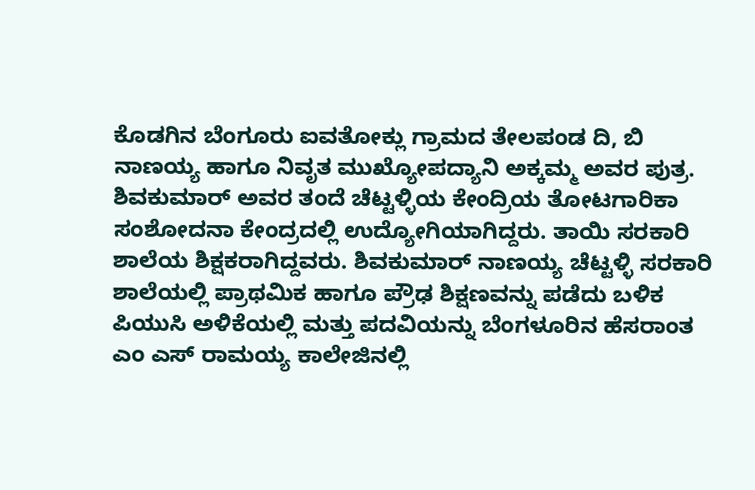ಕೊಡಗಿನ ಬೆಂಗೂರು ಐವತೋಕ್ಲು ಗ್ರಾಮದ ತೇಲಪಂಡ ದಿ, ಬಿ ನಾಣಯ್ಯ ಹಾಗೂ ನಿವೃತ ಮುಖ್ಯೋಪದ್ಯಾನಿ ಅಕ್ಕಮ್ಮ ಅವರ ಪುತ್ರ. ಶಿವಕುಮಾರ್ ಅವರ ತಂದೆ ಚೆಟ್ಟಳ್ಳಿಯ ಕೇಂದ್ರಿಯ ತೋಟಗಾರಿಕಾ ಸಂಶೋದನಾ ಕೇಂದ್ರದಲ್ಲಿ ಉದ್ಯೋಗಿಯಾಗಿದ್ದರು. ತಾಯಿ ಸರಕಾರಿ ಶಾಲೆಯ ಶಿಕ್ಷಕರಾಗಿದ್ದವರು. ಶಿವಕುಮಾರ್ ನಾಣಯ್ಯ ಚೆಟ್ಟಳ್ಳಿ ಸರಕಾರಿ ಶಾಲೆಯಲ್ಲಿ ಪ್ರಾಥಮಿಕ ಹಾಗೂ ಪ್ರೌಢ ಶಿಕ್ಷಣವನ್ನು ಪಡೆದು ಬಳಿಕ ಪಿಯುಸಿ ಅಳಿಕೆಯಲ್ಲಿ ಮತ್ತು ಪದವಿಯನ್ನು ಬೆಂಗಳೂರಿನ ಹೆಸರಾಂತ ಎಂ ಎಸ್ ರಾಮಯ್ಯ ಕಾಲೇಜಿನಲ್ಲಿ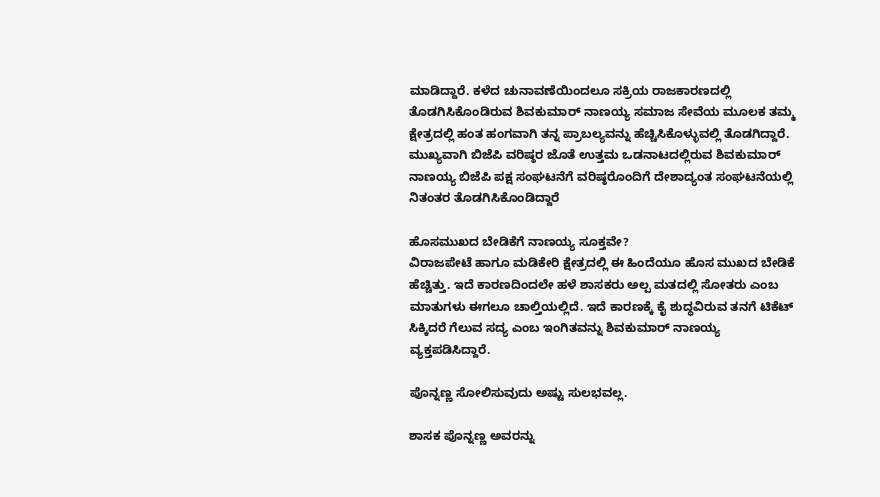ಮಾಡಿದ್ದಾರೆ. ಕಳೆದ ಚುನಾವಣೆಯಿಂದಲೂ ಸಕ್ರಿಯ ರಾಜಕಾರಣದಲ್ಲಿ ತೊಡಗಿಸಿಕೊಂಡಿರುವ ಶಿವಕುಮಾರ್ ನಾಣಯ್ಯ ಸಮಾಜ ಸೇವೆಯ ಮೂಲಕ ತಮ್ಮ ಕ್ಷೇತ್ರದಲ್ಲಿ ಹಂತ ಹಂಗವಾಗಿ ತನ್ನ ಪ್ರಾಬಲ್ಯವನ್ನು ಹೆಚ್ಚಿಸಿಕೊಳ್ಳುವಲ್ಲಿ ತೊಡಗಿದ್ದಾರೆ. ಮುಖ್ಯವಾಗಿ ಬಿಜೆಪಿ ವರಿಷ್ಠರ ಜೊತೆ ಉತ್ತಮ ಒಡನಾಟದಲ್ಲಿರುವ ಶಿವಕುಮಾರ್ ನಾಣಯ್ಯ ಬಿಜೆಪಿ ಪಕ್ಷ ಸಂಘಟನೆಗೆ ವರಿಷ್ಠರೊಂದಿಗೆ ದೇಶಾದ್ಯಂತ ಸಂಘಟನೆಯಲ್ಲಿ ನಿತಂತರ ತೊಡಗಿಸಿಕೊಂಡಿದ್ದಾರೆ

ಹೊಸಮುಖದ ಬೇಡಿಕೆಗೆ ನಾಣಯ್ಯ ಸೂಕ್ತವೇ?
ವಿರಾಜಪೇಟೆ ಹಾಗೂ ಮಡಿಕೇರಿ ಕ್ಷೇತ್ರದಲ್ಲಿ ಈ ಹಿಂದೆಯೂ ಹೊಸ ಮುಖದ ಬೇಡಿಕೆ ಹೆಚ್ಚಿತ್ತು. ಇದೆ ಕಾರಣದಿಂದಲೇ ಹಳೆ ಶಾಸಕರು ಅಲ್ಪ ಮತದಲ್ಲಿ ಸೋತರು ಎಂಬ ಮಾತುಗಳು ಈಗಲೂ ಚಾಲ್ತಿಯಲ್ಲಿದೆ. ಇದೆ ಕಾರಣಕ್ಕೆ ಕೈ ಶುದ್ಧವಿರುವ ತನಗೆ ಟಿಕೆಟ್ ಸಿಕ್ಕಿದರೆ ಗೆಲುವ ಸದ್ಯ ಎಂಬ ಇಂಗಿತವನ್ನು ಶಿವಕುಮಾರ್ ನಾಣಯ್ಯ ವ್ಯಕ್ತಪಡಿಸಿದ್ದಾರೆ.

ಪೊನ್ನಣ್ಣ ಸೋಲಿಸುವುದು ಅಷ್ಟು ಸುಲಭವಲ್ಲ.

ಶಾಸಕ ಪೊನ್ನಣ್ಣ ಅವರನ್ನು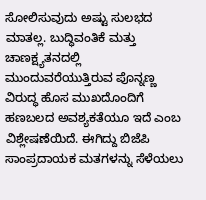ಸೋಲಿಸುವುದು ಅಷ್ಟು ಸುಲಭದ ಮಾತಲ್ಲ. ಬುದ್ಧಿವಂತಿಕೆ ಮತ್ತು ಚಾಣಕ್ಷ್ಯತನದಲ್ಲಿ ಮುಂದುವರೆಯುತ್ತಿರುವ ಪೊನ್ನಣ್ಣ ವಿರುದ್ಧ ಹೊಸ ಮುಖದೊಂದಿಗೆ ಹಣಬಲದ ಅವಶ್ಯಕತೆಯೂ ಇದೆ ಎಂಬ ವಿಶ್ಲೇಷಣೆಯಿದೆ. ಈಗಿದ್ದು ಬಿಜೆಪಿ ಸಾಂಪ್ರದಾಯಕ ಮತಗಳನ್ನು ಸೆಳೆಯಲು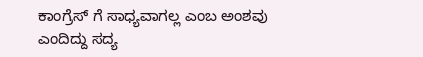ಕಾಂಗ್ರೆಸ್ ಗೆ ಸಾಧ್ಯವಾಗಲ್ಲ ಎಂಬ ಅಂಶವು ಎಂದಿದ್ದು ಸದ್ಯ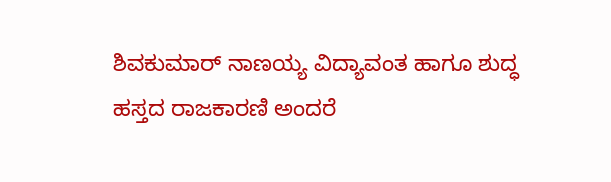ಶಿವಕುಮಾರ್ ನಾಣಯ್ಯ ವಿದ್ಯಾವಂತ ಹಾಗೂ ಶುದ್ಧ ಹಸ್ತದ ರಾಜಕಾರಣಿ ಅಂದರೆ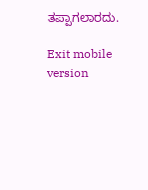ತಪ್ಪಾಗಲಾರದು.

Exit mobile version